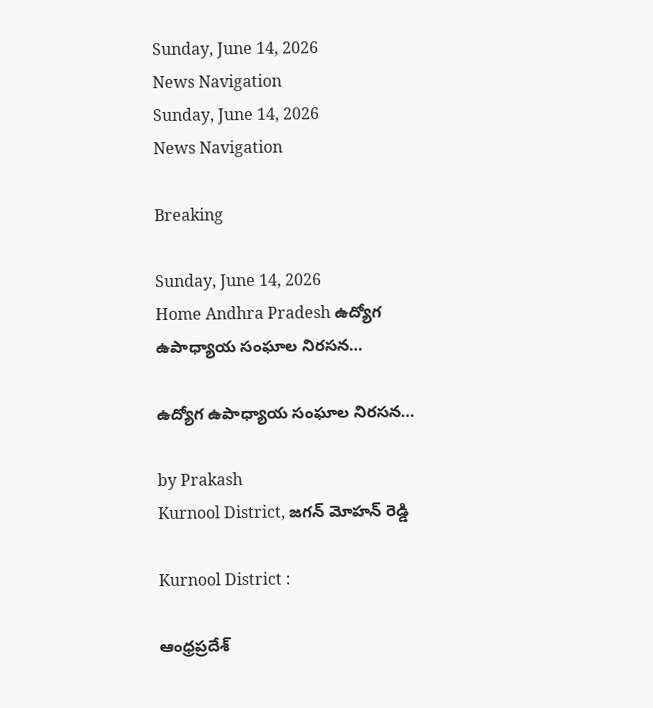Sunday, June 14, 2026
News Navigation
Sunday, June 14, 2026
News Navigation

Breaking

Sunday, June 14, 2026
Home Andhra Pradesh ఉద్యోగ ఉపాధ్యాయ సంఘాల నిరసన…

ఉద్యోగ ఉపాధ్యాయ సంఘాల నిరసన…

by Prakash
Kurnool District, జగన్ మోహన్ రెడ్డి

Kurnool District :

ఆంధ్రప్రదేశ్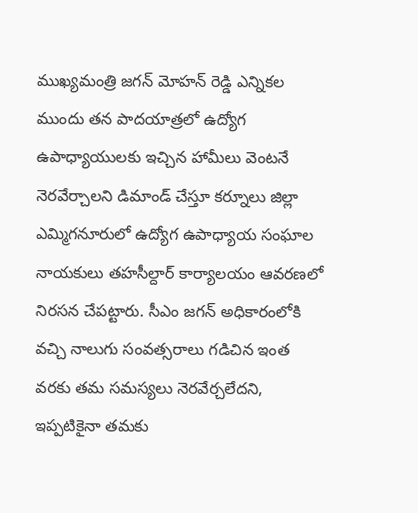ముఖ్యమంత్రి జగన్ మోహన్ రెడ్డి ఎన్నికల ముందు తన పాదయాత్రలో ఉద్యోగ ఉపాధ్యాయులకు ఇచ్చిన హామీలు వెంటనే నెరవేర్చాలని డిమాండ్ చేస్తూ కర్నూలు జిల్లా ఎమ్మిగనూరులో ఉద్యోగ ఉపాధ్యాయ సంఘాల నాయకులు తహసీల్దార్ కార్యాలయం ఆవరణలో నిరసన చేపట్టారు. సీఎం జగన్ అధికారంలోకి వచ్చి నాలుగు సంవత్సరాలు గడిచిన ఇంత వరకు తమ సమస్యలు నెరవేర్చలేదని, ఇప్పటికైనా తమకు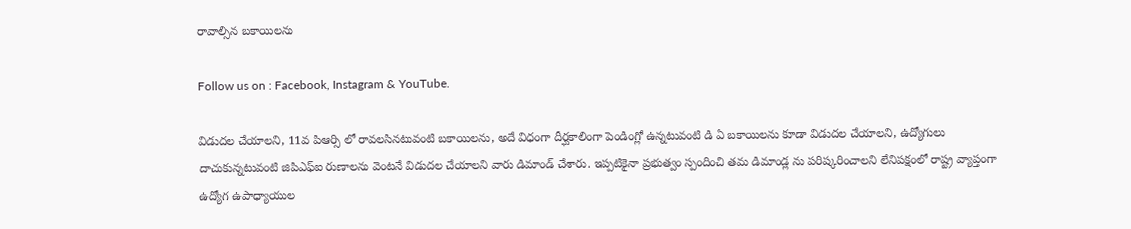రావాల్సిన బకాయిలను

Follow us on : Facebook, Instagram & YouTube.

విడుదల చేయాలని, 11వ పిఆర్సి లో రావలసినటువంటి బకాయిలను, అదే విధంగా దీర్ఘకాలింగా పెండింగ్లో ఉన్నటువంటి డి ఏ బకాయిలను కూడా విడుదల చేయాలని, ఉద్యోగులు దాచుకున్నటువంటి జిపిఎఫ్ఐ రుణాలను వెంటనే విడుదల చేయాలని వారు డిమాండ్ చేశారు. ఇప్పటికైనా ప్రభుత్వం స్పందించి తమ డిమాండ్ల ను పరిష్కరించాలని లేనిపక్షంలో రాష్ట్ర వ్యాప్తంగా ఉద్యోగ ఉపాధ్యాయుల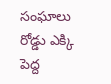సంఘాలు రోడ్డు ఎక్కి పెద్ద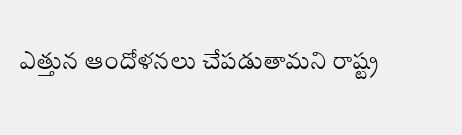ఎత్తున ఆందోళనలు చేపడుతామని రాష్ట్ర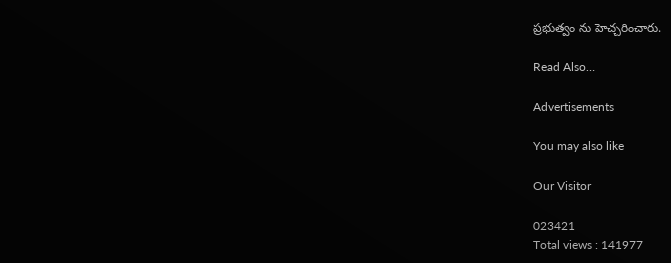ప్రభుత్వం ను హెచ్చరించారు.

Read Also…

Advertisements

You may also like

Our Visitor

023421
Total views : 141977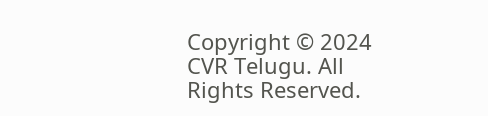Copyright © 2024 CVR Telugu. All Rights Reserved.